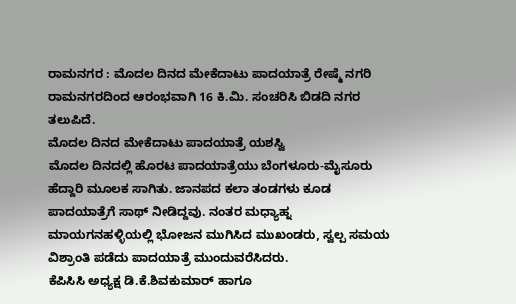ರಾಮನಗರ : ಮೊದಲ ದಿನದ ಮೇಕೆದಾಟು ಪಾದಯಾತ್ರೆ ರೇಷ್ಮೆ ನಗರಿ ರಾಮನಗರದಿಂದ ಆರಂಭವಾಗಿ 16 ಕಿ.ಮಿ. ಸಂಚರಿಸಿ ಬಿಡದಿ ನಗರ ತಲುಪಿದೆ.
ಮೊದಲ ದಿನದ ಮೇಕೆದಾಟು ಪಾದಯಾತ್ರೆ ಯಶಸ್ವಿ
ಮೊದಲ ದಿನದಲ್ಲಿ ಹೊರಟ ಪಾದಯಾತ್ರೆಯು ಬೆಂಗಳೂರು-ಮೈಸೂರು ಹೆದ್ದಾರಿ ಮೂಲಕ ಸಾಗಿತು. ಜಾನಪದ ಕಲಾ ತಂಡಗಳು ಕೂಡ ಪಾದಯಾತ್ರೆಗೆ ಸಾಥ್ ನೀಡಿದ್ದವು. ನಂತರ ಮಧ್ಯಾಹ್ನ ಮಾಯಗನಹಳ್ಳಿಯಲ್ಲಿ ಭೋಜನ ಮುಗಿಸಿದ ಮುಖಂಡರು, ಸ್ವಲ್ಪ ಸಮಯ ವಿಶ್ರಾಂತಿ ಪಡೆದು ಪಾದಯಾತ್ರೆ ಮುಂದುವರೆಸಿದರು.
ಕೆಪಿಸಿಸಿ ಅಧ್ಯಕ್ಷ ಡಿ.ಕೆ.ಶಿವಕುಮಾರ್ ಹಾಗೂ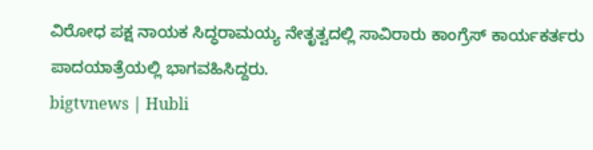ವಿರೋಧ ಪಕ್ಷ ನಾಯಕ ಸಿದ್ಧರಾಮಯ್ಯ ನೇತೃತ್ವದಲ್ಲಿ ಸಾವಿರಾರು ಕಾಂಗ್ರೆಸ್ ಕಾರ್ಯಕರ್ತರು ಪಾದಯಾತ್ರೆಯಲ್ಲಿ ಭಾಗವಹಿಸಿದ್ದರು.
bigtvnews | Hubli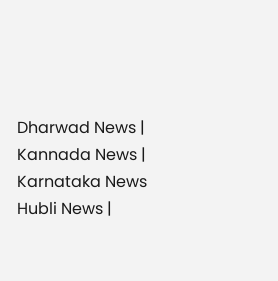Dharwad News | Kannada News | Karnataka News Hubli News |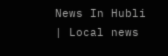News In Hubli | Local news